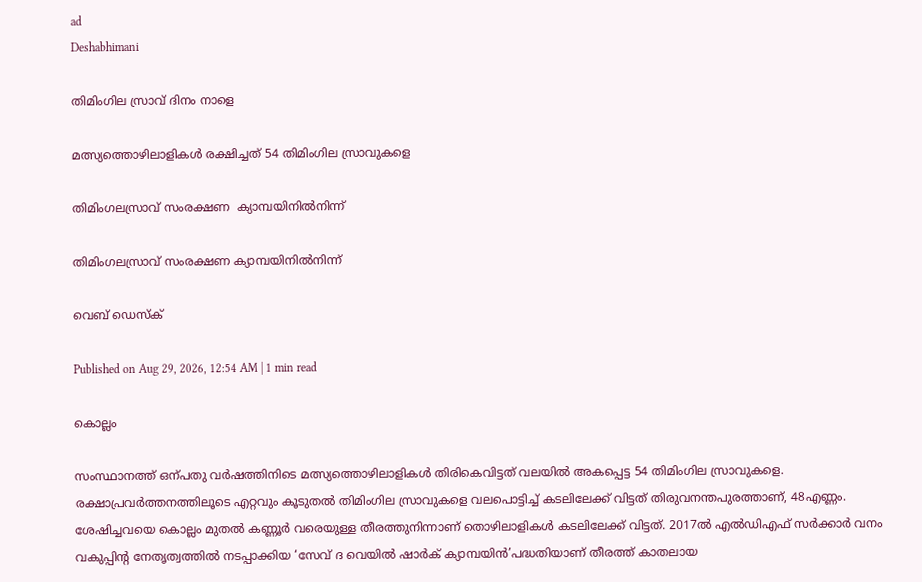ad
Deshabhimani

തിമിംഗില സ്രാവ്‌ ദിനം നാളെ

മത്സ്യത്തൊഴിലാളികൾ രക്ഷിച്ചത്‌ 54 തിമിംഗില സ്രാവുകളെ

തിമിംഗലസ്രാവ്‌ സംരക്ഷണ  ക്യാമ്പയിനിൽനിന്ന്‌

തിമിംഗലസ്രാവ്‌ സംരക്ഷണ ക്യാമ്പയിനിൽനിന്ന്‌

വെബ് ഡെസ്ക്

Published on Aug 29, 2026, 12:54 AM | 1 min read

കൊല്ലം

സംസ്ഥാനത്ത്‌ ഒന്പതു വർഷത്തിനിടെ മത്സ്യത്തൊഴിലാളികൾ തിരികെവിട്ടത്‌ വലയിൽ അകപ്പെട്ട 54 തിമിംഗില സ്രാവുകളെ. രക്ഷാപ്രവർത്തനത്തിലൂടെ എറ്റവും കൂടുതൽ തിമിംഗില സ്രാവുകളെ വലപൊട്ടിച്ച്‌ കടലിലേക്ക്‌ വിട്ടത്‌ തിരുവനന്തപുരത്താണ്‌, 48എണ്ണം. ശേഷിച്ചവയെ കൊല്ലം മുതൽ കണ്ണൂർ വരെയുള്ള തീരത്തുനിന്നാണ്‌ തൊഴിലാളികൾ കടലിലേക്ക് വിട്ടത്. 2017ൽ എൽഡിഎഫ്‌ സർക്കാർ വനം വകുപ്പിന്റ നേതൃത്വത്തിൽ നടപ്പാക്കിയ ‘സേവ് ദ വെയിൽ ഷാർക്‌ ക്യാമ്പയിൻ’പദ്ധതിയാണ്‌ തീരത്ത്‌ കാതലായ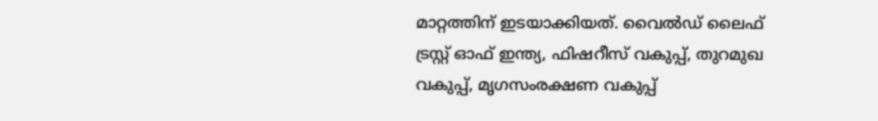മാറ്റത്തിന്‌ ഇടയാക്കിയത്‌. വൈൽഡ് ലൈഫ് ട്രസ്റ്റ് ഓഫ് ഇന്ത്യ, ഫിഷറീസ് വകുപ്പ്, തുറമുഖ വകുപ്പ്, മൃഗസംരക്ഷണ വകുപ്പ്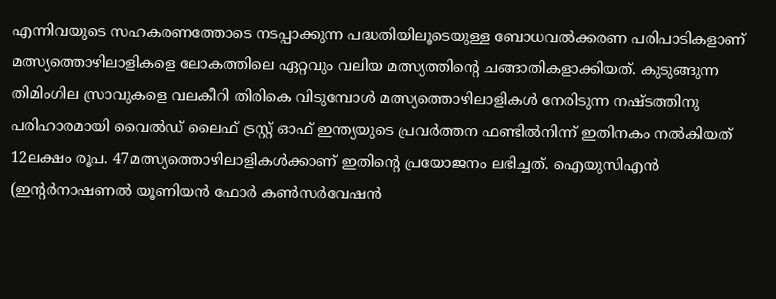എന്നിവയുടെ സഹകരണത്തോടെ നടപ്പാക്കുന്ന പദ്ധതിയിലൂടെയുള്ള ബോധവല്‍ക്കരണ പരിപാടികളാണ് മത്സ്യത്തൊഴിലാളികളെ ലോകത്തിലെ ഏറ്റവും വലിയ മത്സ്യത്തിന്റെ ചങ്ങാതികളാക്കിയത്. കുടുങ്ങുന്ന തിമിംഗില സ്രാവുകളെ വലകീറി തിരികെ വിടുമ്പോൾ മത്സ്യത്തൊഴിലാളികൾ നേരിടുന്ന നഷ്ടത്തിനു പരിഹാരമായി വൈൽഡ്‌ ലൈഫ് ട്രസ്റ്റ് ഓഫ് ഇന്ത്യയുടെ പ്രവർത്തന ഫണ്ടിൽനിന്ന് ഇതിനകം നൽകിയത്‌ 12ലക്ഷം രൂപ. 47മത്സ്യത്തൊഴിലാളികൾക്കാണ്‌ ഇതിന്റെ പ്രയോജനം ലഭിച്ചത്‌. ഐയുസിഎൻ (ഇന്റര്‍നാഷണല്‍ യൂണിയന്‍ ഫോര്‍ കണ്‍സര്‍വേഷന്‍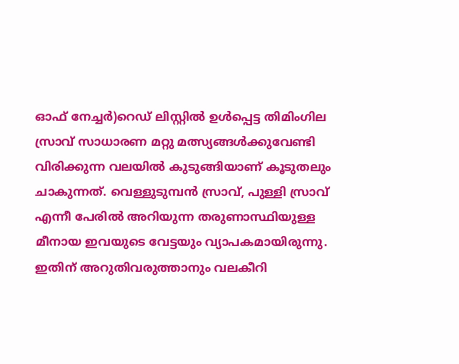ഓഫ് നേച്ചർ)റെഡ് ലിസ്റ്റിൽ ഉൾപ്പെട്ട തിമിംഗില സ്രാവ് സാധാരണ മറ്റു മത്സ്യങ്ങൾക്കുവേണ്ടി വിരിക്കുന്ന വലയിൽ കുടുങ്ങിയാണ് കൂടുതലും ചാകുന്നത്. വെള്ളുടുമ്പൻ സ്രാവ്, പുള്ളി സ്രാവ് എന്നീ പേരിൽ അറിയുന്ന തരുണാസ്ഥിയുള്ള മീനായ ഇവയുടെ വേട്ടയും വ്യാപകമായിരുന്നു. ഇതിന്‌ അറുതിവരുത്താനും വലകീറി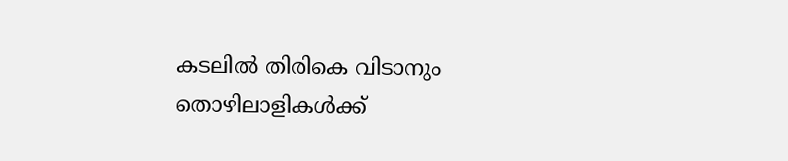കടലിൽ തിരികെ വിടാനും തൊഴിലാളികൾക്ക്‌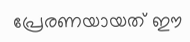പ്രേരണയായത്‌ ഇ‍ൗ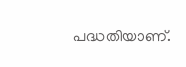പദ്ധതിയാണ്‌.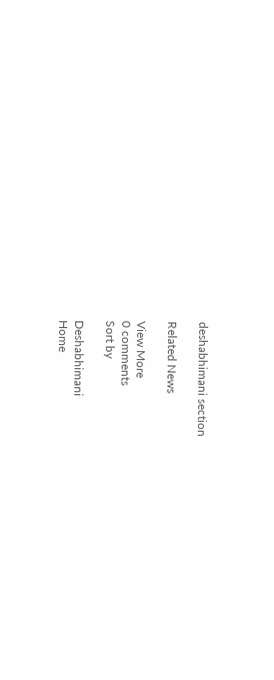deshabhimani section

Related News

View More
0 comments
Sort by

Deshabhimani
Home